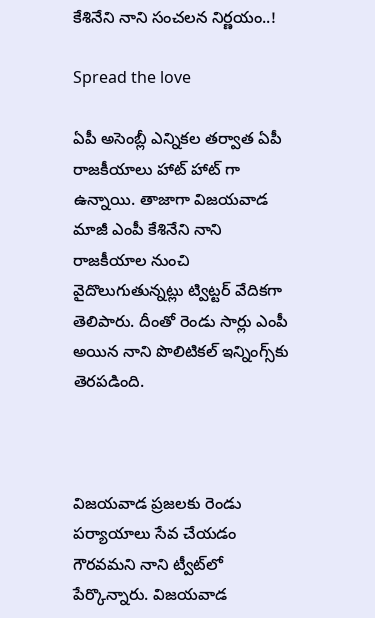కేశినేని నాని సంచలన నిర్ణయం..!

Spread the love

ఏపీ అసెంబ్లీ ఎన్నికల తర్వాత ఏపీ రాజకీయాలు హాట్ హాట్ గా ఉన్నాయి. తాజాగా విజయవాడ మాజీ ఎంపీ కేశినేని నాని రాజకీయాల నుంచి వైదొలుగుతున్నట్లు ట్విట్టర్ వేదికగా తెలిపారు. దీంతో రెండు సార్లు ఎంపీ అయిన నాని పొలిటికల్ ఇన్నింగ్స్‌కు తెరపడింది.



విజయవాడ ప్రజలకు రెండు పర్యాయాలు సేవ చేయడం గౌరవమని నాని ట్వీట్‌లో పేర్కొన్నారు. విజయవాడ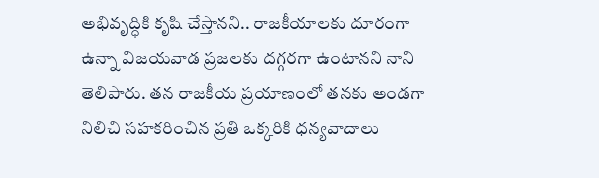అభివృద్ధికి కృషి చేస్తానని.. రాజకీయాలకు దూరంగా ఉన్నా విజయవాడ ప్రజలకు దగ్గరగా ఉంటానని నాని తెలిపారు. తన రాజకీయ ప్రయాణంలో తనకు అండగా నిలిచి సహకరించిన ప్రతి ఒక్కరికి ధన్యవాదాలు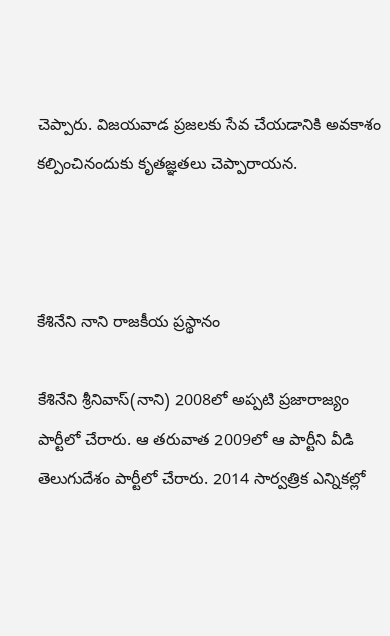చెప్పారు. విజయవాడ ప్రజలకు సేవ చేయడానికి అవకాశం కల్పించినందుకు కృతజ్ఞతలు చెప్పారాయన.



కేశినేని నాని రాజకీయ ప్రస్థానం

కేశినేని శ్రీనివాస్(నాని) 2008లో అప్పటి ప్రజారాజ్యం పార్టీలో చేరారు. ఆ తరువాత 2009లో ఆ పార్టీని వీడి తెలుగుదేశం పార్టీలో చేరారు. 2014 సార్వత్రిక ఎన్నికల్లో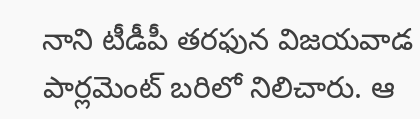నాని టీడీపీ తరఫున విజయవాడ పార్లమెంట్ బరిలో నిలిచారు. ఆ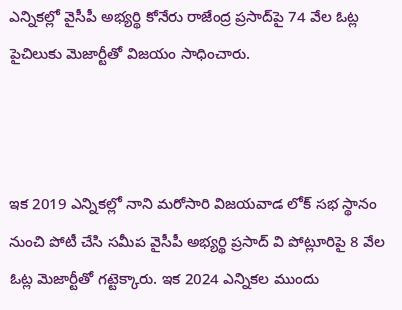ఎన్నికల్లో వైసీపీ అభ్యర్థి కోనేరు రాజేంద్ర ప్రసాద్‌పై 74 వేల ఓట్ల పైచిలుకు మెజార్టీతో విజయం సాధించారు.



ఇక 2019 ఎన్నికల్లో నాని మరోసారి విజయవాడ లోక్ సభ స్థానం నుంచి పోటీ చేసి సమీప వైసీపీ అభ్యర్థి ప్రసాద్ వి పోట్లూరిపై 8 వేల ఓట్ల మెజార్టీతో గట్టెక్కారు. ఇక 2024 ఎన్నికల ముందు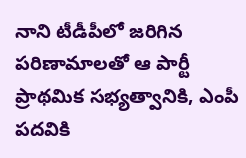నాని టీడీపీలో జరిగిన పరిణామాలతో ఆ పార్టీ ప్రాథమిక సభ్యత్వానికి, ఎంపీ పదవికి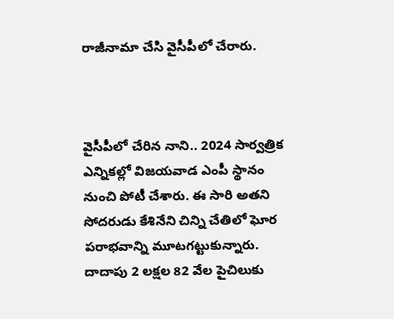రాజీనామా చేసి వైసీపీలో చేరారు.



వైసీపీలో చేరిన నాని.. 2024 సార్వత్రిక ఎన్నికల్లో విజయవాడ ఎంపీ స్థానం నుంచి పోటీ చేశారు. ఈ సారి అతని సోదరుడు కేశినేని చిన్ని చేతిలో ఘోర పరాభవాన్ని మూటగట్టుకున్నారు. దాదాపు 2 లక్షల 82 వేల పైచిలుకు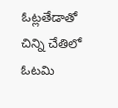ఓట్లతేడాతో చిన్ని చేతిలో ఓటమి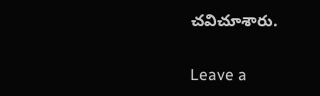చవిచూశారు.

Leave a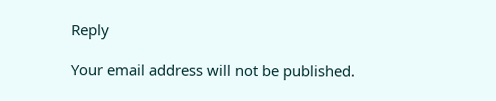Reply

Your email address will not be published.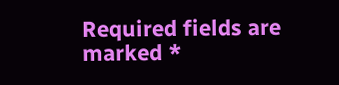Required fields are marked *